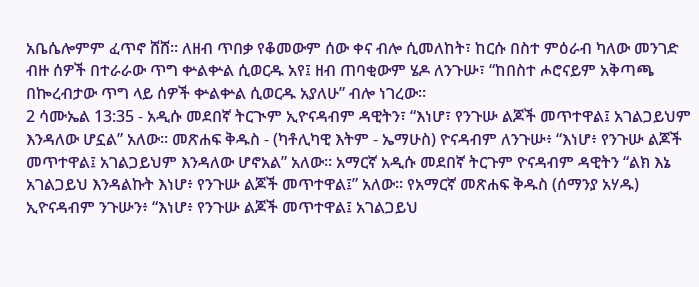አቤሴሎምም ፈጥኖ ሸሸ። ለዘብ ጥበቃ የቆመውም ሰው ቀና ብሎ ሲመለከት፣ ከርሱ በስተ ምዕራብ ካለው መንገድ ብዙ ሰዎች በተራራው ጥግ ቍልቍል ሲወርዱ አየ፤ ዘብ ጠባቂውም ሄዶ ለንጉሡ፣ “ከበስተ ሖሮናይም አቅጣጫ በኰረብታው ጥግ ላይ ሰዎች ቍልቍል ሲወርዱ አያለሁ” ብሎ ነገረው።
2 ሳሙኤል 13:35 - አዲሱ መደበኛ ትርጒም ኢዮናዳብም ዳዊትን፣ “እነሆ፣ የንጉሡ ልጆች መጥተዋል፤ አገልጋይህም እንዳለው ሆኗል” አለው። መጽሐፍ ቅዱስ - (ካቶሊካዊ እትም - ኤማሁስ) ዮናዳብም ለንጉሡ፥ “እነሆ፥ የንጉሡ ልጆች መጥተዋል፤ አገልጋይህም እንዳለው ሆኖአል” አለው። አማርኛ አዲሱ መደበኛ ትርጉም ዮናዳብም ዳዊትን “ልክ እኔ አገልጋይህ እንዳልኩት እነሆ፥ የንጉሡ ልጆች መጥተዋል፤” አለው። የአማርኛ መጽሐፍ ቅዱስ (ሰማንያ አሃዱ) ኢዮናዳብም ንጉሡን፥ “እነሆ፥ የንጉሡ ልጆች መጥተዋል፤ አገልጋይህ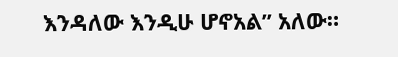እንዳለው እንዲሁ ሆኖአል” አለው።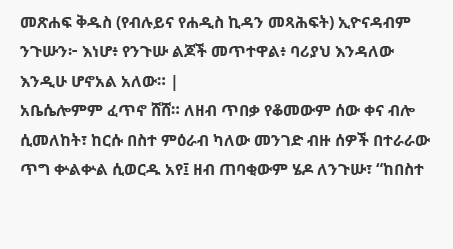መጽሐፍ ቅዱስ (የብሉይና የሐዲስ ኪዳን መጻሕፍት) ኢዮናዳብም ንጉሡን፦ እነሆ፥ የንጉሡ ልጆች መጥተዋል፥ ባሪያህ እንዳለው እንዲሁ ሆኖአል አለው። |
አቤሴሎምም ፈጥኖ ሸሸ። ለዘብ ጥበቃ የቆመውም ሰው ቀና ብሎ ሲመለከት፣ ከርሱ በስተ ምዕራብ ካለው መንገድ ብዙ ሰዎች በተራራው ጥግ ቍልቍል ሲወርዱ አየ፤ ዘብ ጠባቂውም ሄዶ ለንጉሡ፣ “ከበስተ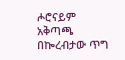ሖሮናይም አቅጣጫ በኰረብታው ጥግ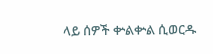ላይ ሰዎች ቍልቍል ሲወርዱ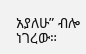አያለሁ” ብሎ ነገረው።